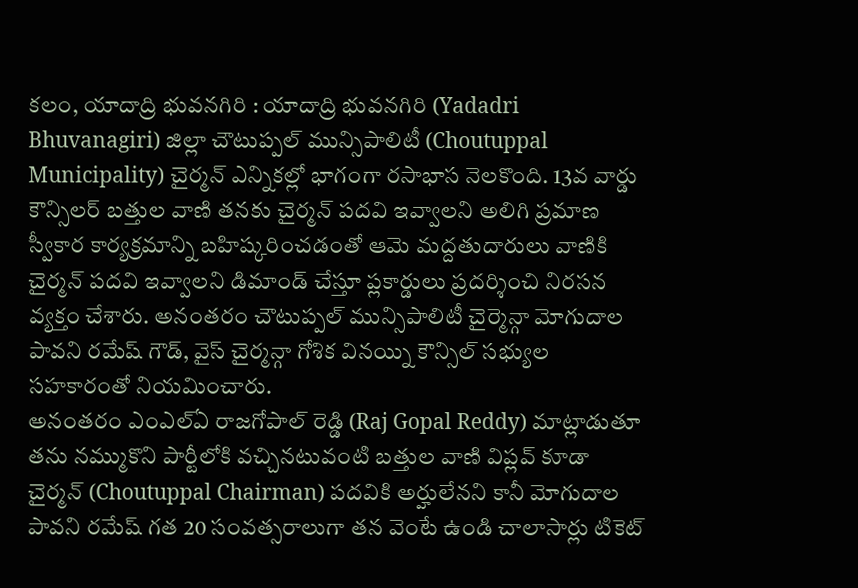కలం, యాదాద్రి భువనగిరి : యాదాద్రి భువనగిరి (Yadadri Bhuvanagiri) జిల్లా చౌటుప్పల్ మున్సిపాలిటీ (Choutuppal Municipality) చైర్మన్ ఎన్నికల్లో భాగంగా రసాభాస నెలకొంది. 13వ వార్డు కౌన్సిలర్ బత్తుల వాణి తనకు చైర్మన్ పదవి ఇవ్వాలని అలిగి ప్రమాణ స్వీకార కార్యక్రమాన్ని బహిష్కరించడంతో ఆమె మద్దతుదారులు వాణికి చైర్మన్ పదవి ఇవ్వాలని డిమాండ్ చేస్తూ ప్లకార్డులు ప్రదర్శించి నిరసన వ్యక్తం చేశారు. అనంతరం చౌటుప్పల్ మున్సిపాలిటీ చైర్మెన్గా మోగుదాల పావని రమేష్ గౌడ్, వైస్ చైర్మన్గా గోశిక వినయ్ని కౌన్సిల్ సభ్యుల సహకారంతో నియమించారు.
అనంతరం ఎంఎల్ఏ రాజగోపాల్ రెడ్డి (Raj Gopal Reddy) మాట్లాడుతూ తను నమ్ముకొని పార్టీలోకి వచ్చినటువంటి బత్తుల వాణి విప్లవ్ కూడా చైర్మన్ (Choutuppal Chairman) పదవికి అర్హులేనని కానీ మోగుదాల పావని రమేష్ గత 20 సంవత్సరాలుగా తన వెంటే ఉండి చాలాసార్లు టికెట్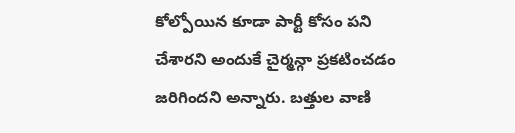కోల్పోయిన కూడా పార్టీ కోసం పని చేశారని అందుకే చైర్మన్గా ప్రకటించడం జరిగిందని అన్నారు. బత్తుల వాణి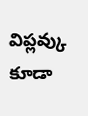విప్లవ్కు కూడా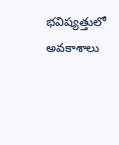భవిష్యత్తులో అవకాశాలు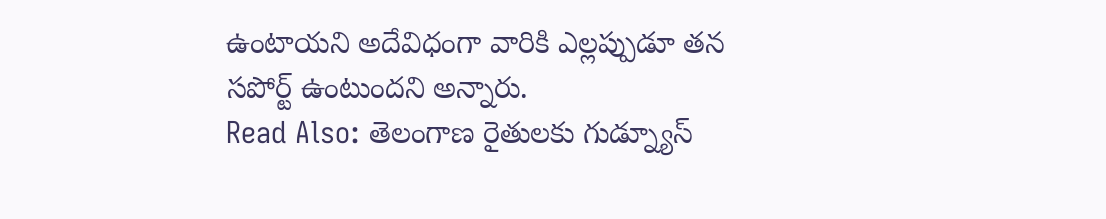ఉంటాయని అదేవిధంగా వారికి ఎల్లప్పుడూ తన సపోర్ట్ ఉంటుందని అన్నారు.
Read Also: తెలంగాణ రైతులకు గుడ్న్యూస్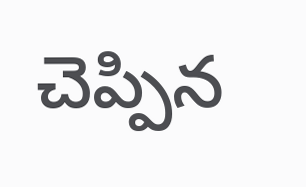చెప్పిన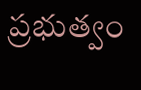ప్రభుత్వం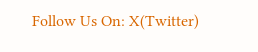Follow Us On: X(Twitter)